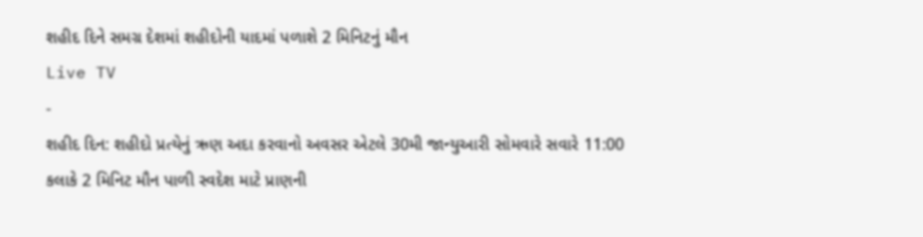શહીદ દિને સમગ્ર દેશમાં શહીદોની યાદમાં પળાશે 2 મિનિટનું મૌન
Live TV
-
શહીદ દિન: શહીદો પ્રત્યેનું ઋણ અદા કરવાનો અવસર એટલે 30મી જાન્યુઆરી સોમવારે સવારે 11:00 કલાકે 2 મિનિટ મૌન પાળી સ્વદેશ માટે પ્રાણની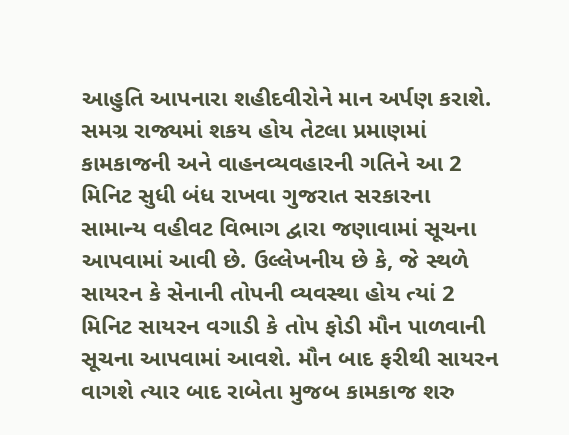આહુતિ આપનારા શહીદવીરોને માન અર્પણ કરાશે. સમગ્ર રાજ્યમાં શકય હોય તેટલા પ્રમાણમાં કામકાજની અને વાહનવ્યવહારની ગતિને આ 2 મિનિટ સુધી બંધ રાખવા ગુજરાત સરકારના સામાન્ય વહીવટ વિભાગ દ્વારા જણાવામાં સૂચના આપવામાં આવી છે. ઉલ્લેખનીય છે કે, જે સ્થળે સાયરન કે સેનાની તોપની વ્યવસ્થા હોય ત્યાં 2 મિનિટ સાયરન વગાડી કે તોપ ફોડી મૌન પાળવાની સૂચના આપવામાં આવશે. મૌન બાદ ફરીથી સાયરન વાગશે ત્યાર બાદ રાબેતા મુજબ કામકાજ શરુ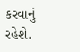કરવાનું રહેશે.